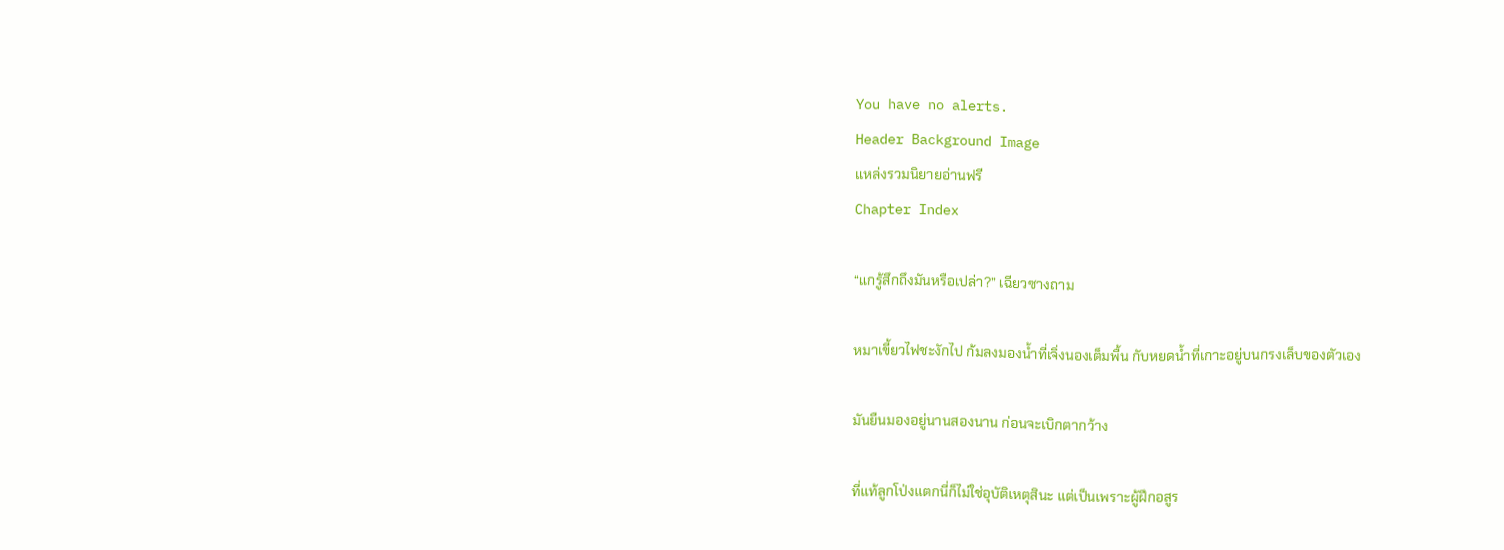You have no alerts.
Header Background Image
แหล่งรวมนิยายอ่านฟรี
Chapter Index

“แกรู้สึกถึงมันหรือเปล่า?” เฉียวซางถาม

หมาเขี้ยวไฟชะงักไป ก้มลงมองน้ำที่เจิ่งนองเต็มพื้น กับหยดน้ำที่เกาะอยู่บนกรงเล็บของตัวเอง

มันยืนมองอยู่นานสองนาน ก่อนจะเบิกตากว้าง

ที่แท้ลูกโป่งแตกนี่ก็ไม่ใช่อุบัติเหตุสินะ แต่เป็นเพราะผู้ฝึกอสูร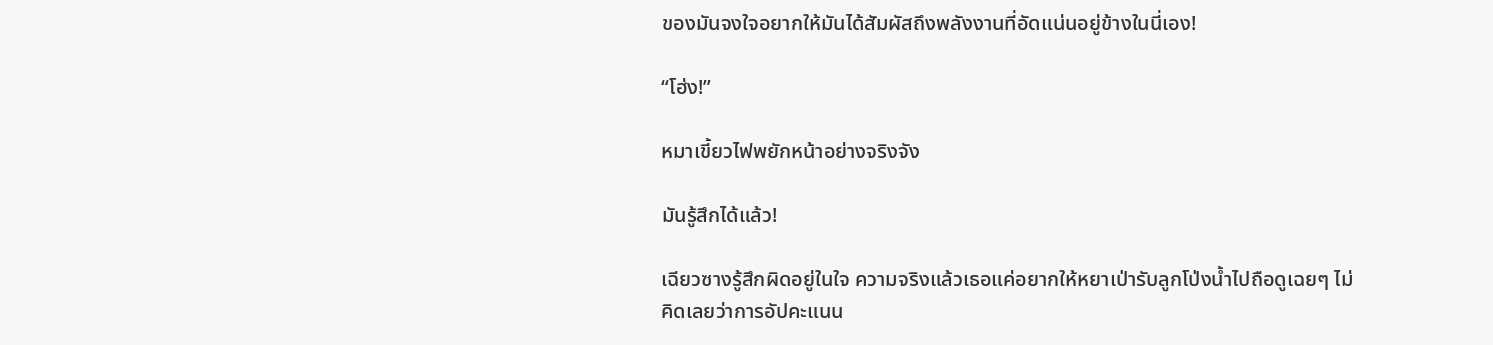ของมันจงใจอยากให้มันได้สัมผัสถึงพลังงานที่อัดแน่นอยู่ข้างในนี่เอง!

“โฮ่ง!”

หมาเขี้ยวไฟพยักหน้าอย่างจริงจัง

มันรู้สึกได้แล้ว!

เฉียวซางรู้สึกผิดอยู่ในใจ ความจริงแล้วเธอแค่อยากให้หยาเป่ารับลูกโป่งน้ำไปถือดูเฉยๆ ไม่คิดเลยว่าการอัปคะแนน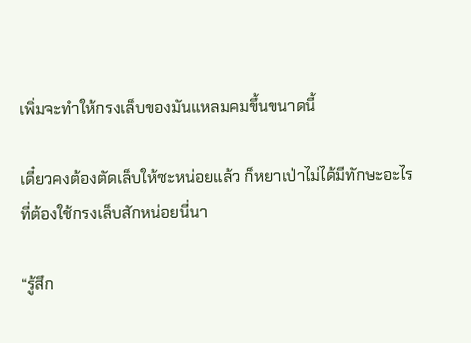เพิ่มจะทำให้กรงเล็บของมันแหลมคมขึ้นขนาดนี้

เดี๋ยวคงต้องตัดเล็บให้ซะหน่อยแล้ว ก็หยาเป่าไม่ได้มีทักษะอะไรที่ต้องใช้กรงเล็บสักหน่อยนี่นา

“รู้สึก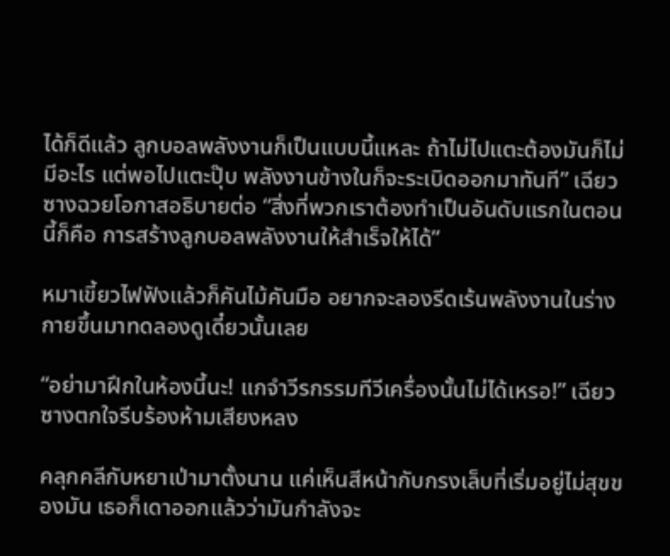ได้ก็ดีแล้ว ลูกบอลพลังงานก็เป็นแบบนี้แหละ ถ้าไม่ไปแตะต้องมันก็ไม่มีอะไร แต่พอไปแตะปุ๊บ พลังงานข้างในก็จะระเบิดออกมาทันที” เฉียวซางฉวยโอกาสอธิบายต่อ “สิ่งที่พวกเราต้องทำเป็นอันดับแรกในตอนนี้ก็คือ การสร้างลูกบอลพลังงานให้สำเร็จให้ได้”

หมาเขี้ยวไฟฟังแล้วก็คันไม้คันมือ อยากจะลองรีดเร้นพลังงานในร่างกายขึ้นมาทดลองดูเดี๋ยวนั้นเลย

“อย่ามาฝึกในห้องนี้นะ! แกจำวีรกรรมทีวีเครื่องนั้นไม่ได้เหรอ!” เฉียวซางตกใจรีบร้องห้ามเสียงหลง

คลุกคลีกับหยาเป่ามาตั้งนาน แค่เห็นสีหน้ากับกรงเล็บที่เริ่มอยู่ไม่สุขของมัน เธอก็เดาออกแล้วว่ามันกำลังจะ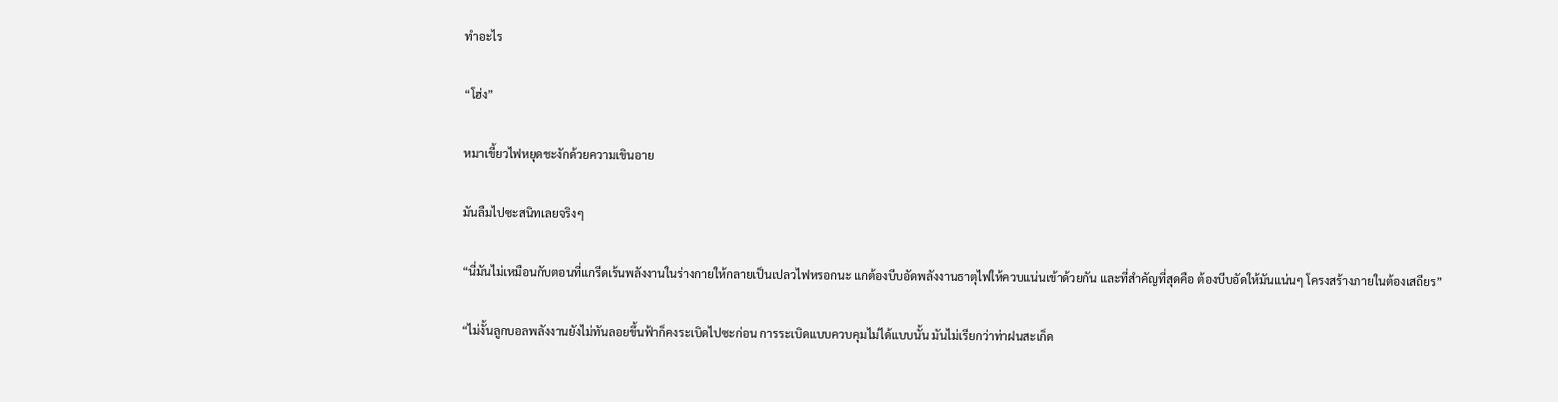ทำอะไร

“โฮ่ง”

หมาเขี้ยวไฟหยุดชะงักด้วยความเขินอาย

มันลืมไปซะสนิทเลยจริงๆ

“นี่มันไม่เหมือนกับตอนที่แกรีดเร้นพลังงานในร่างกายให้กลายเป็นเปลวไฟหรอกนะ แกต้องบีบอัดพลังงานธาตุไฟให้ควบแน่นเข้าด้วยกัน และที่สำคัญที่สุดคือ ต้องบีบอัดให้มันแน่นๆ โครงสร้างภายในต้องเสถียร”

“ไม่งั้นลูกบอลพลังงานยังไม่ทันลอยขึ้นฟ้าก็คงระเบิดไปซะก่อน การระเบิดแบบควบคุมไม่ได้แบบนั้น มันไม่เรียกว่าท่าฝนสะเก็ด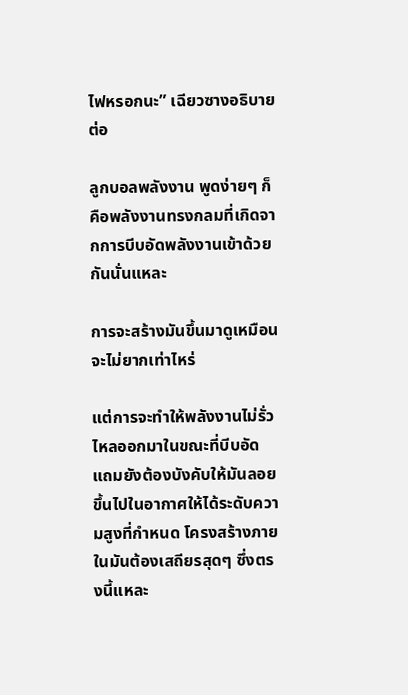ไฟหรอกนะ” เฉียวซางอธิบายต่อ

ลูกบอลพลังงาน พูดง่ายๆ ก็คือพลังงานทรงกลมที่เกิดจากการบีบอัดพลังงานเข้าด้วยกันนั่นแหละ

การจะสร้างมันขึ้นมาดูเหมือนจะไม่ยากเท่าไหร่

แต่การจะทำให้พลังงานไม่รั่วไหลออกมาในขณะที่บีบอัด แถมยังต้องบังคับให้มันลอยขึ้นไปในอากาศให้ได้ระดับความสูงที่กำหนด โครงสร้างภายในมันต้องเสถียรสุดๆ ซึ่งตรงนี้แหละ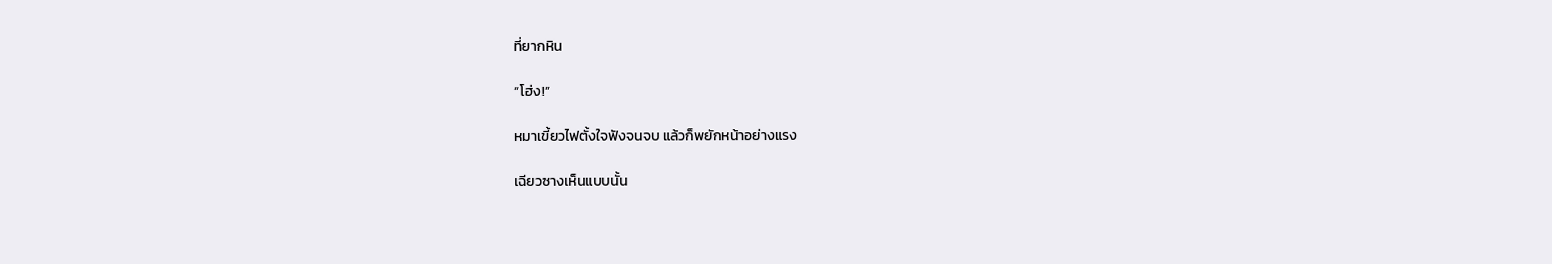ที่ยากหิน

“โฮ่ง!”

หมาเขี้ยวไฟตั้งใจฟังจนจบ แล้วก็พยักหน้าอย่างแรง

เฉียวซางเห็นแบบนั้น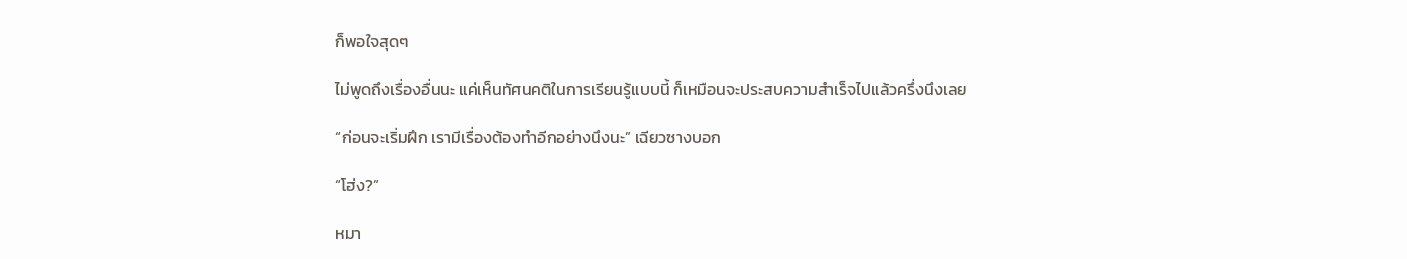ก็พอใจสุดๆ

ไม่พูดถึงเรื่องอื่นนะ แค่เห็นทัศนคติในการเรียนรู้แบบนี้ ก็เหมือนจะประสบความสำเร็จไปแล้วครึ่งนึงเลย

“ก่อนจะเริ่มฝึก เรามีเรื่องต้องทำอีกอย่างนึงนะ” เฉียวซางบอก

“โฮ่ง?”

หมา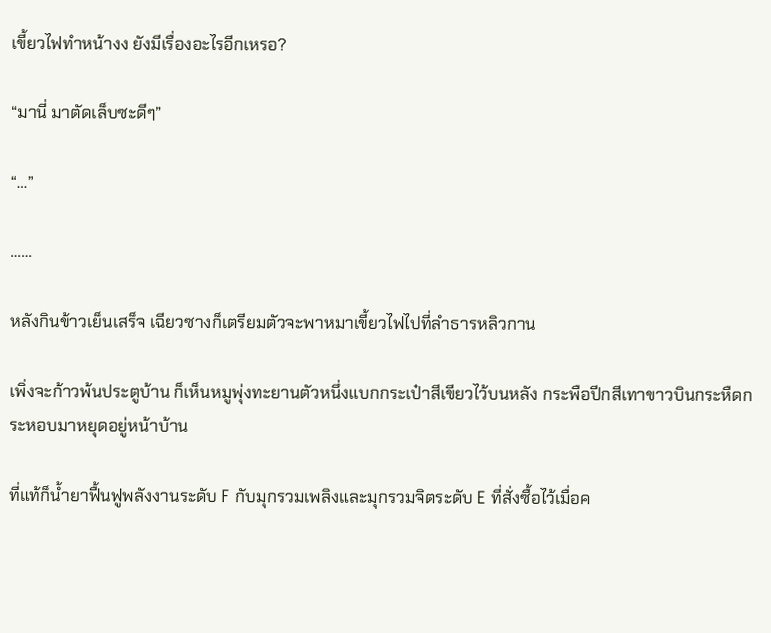เขี้ยวไฟทำหน้างง ยังมีเรื่องอะไรอีกเหรอ?

“มานี่ มาตัดเล็บซะดีๆ”

“…”

……

หลังกินข้าวเย็นเสร็จ เฉียวซางก็เตรียมตัวจะพาหมาเขี้ยวไฟไปที่ลำธารหลิวกาน

เพิ่งจะก้าวพ้นประตูบ้าน ก็เห็นหมูพุ่งทะยานตัวหนึ่งแบกกระเป๋าสีเขียวไว้บนหลัง กระพือปีกสีเทาขาวบินกระหืดกระหอบมาหยุดอยู่หน้าบ้าน

ที่แท้ก็น้ำยาฟื้นฟูพลังงานระดับ F กับมุกรวมเพลิงและมุกรวมจิตระดับ E ที่สั่งซื้อไว้เมื่อค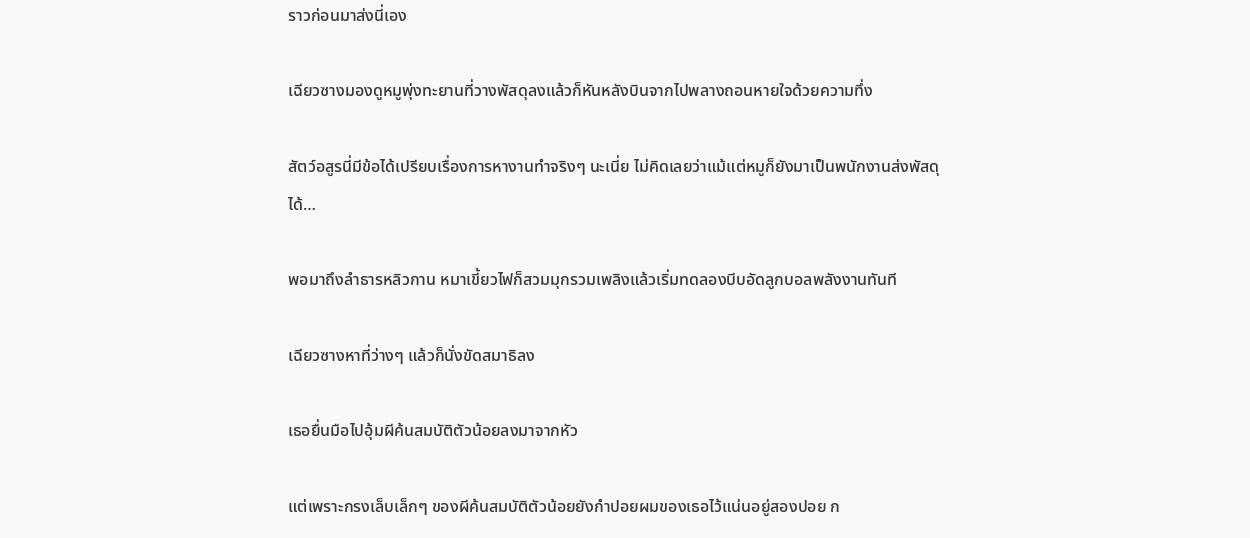ราวก่อนมาส่งนี่เอง

เฉียวซางมองดูหมูพุ่งทะยานที่วางพัสดุลงแล้วก็หันหลังบินจากไปพลางถอนหายใจด้วยความทึ่ง

สัตว์อสูรนี่มีข้อได้เปรียบเรื่องการหางานทำจริงๆ นะเนี่ย ไม่คิดเลยว่าแม้แต่หมูก็ยังมาเป็นพนักงานส่งพัสดุได้…

พอมาถึงลำธารหลิวกาน หมาเขี้ยวไฟก็สวมมุกรวมเพลิงแล้วเริ่มทดลองบีบอัดลูกบอลพลังงานทันที

เฉียวซางหาที่ว่างๆ แล้วก็นั่งขัดสมาธิลง

เธอยื่นมือไปอุ้มผีค้นสมบัติตัวน้อยลงมาจากหัว

แต่เพราะกรงเล็บเล็กๆ ของผีค้นสมบัติตัวน้อยยังกำปอยผมของเธอไว้แน่นอยู่สองปอย ก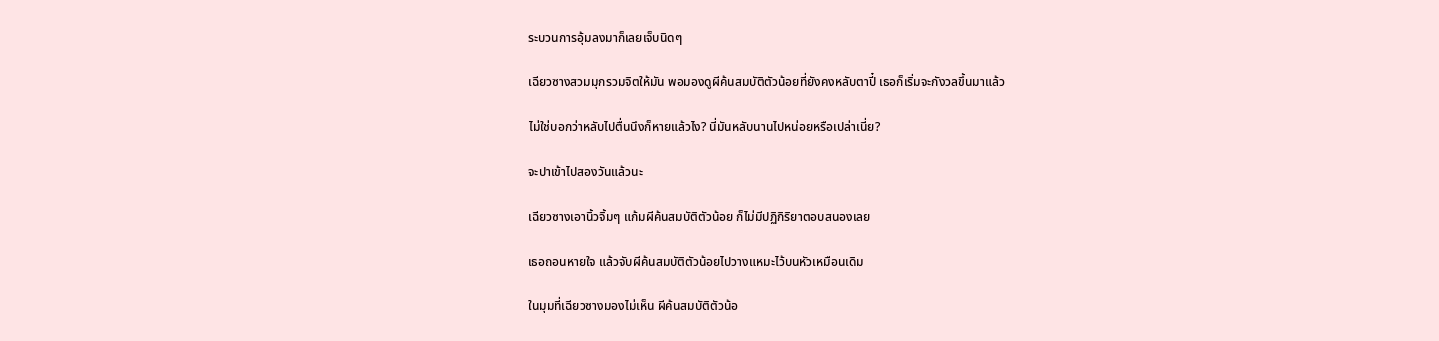ระบวนการอุ้มลงมาก็เลยเจ็บนิดๆ

เฉียวซางสวมมุกรวมจิตให้มัน พอมองดูผีค้นสมบัติตัวน้อยที่ยังคงหลับตาปี๋ เธอก็เริ่มจะกังวลขึ้นมาแล้ว

ไม่ใช่บอกว่าหลับไปตื่นนึงก็หายแล้วไง? นี่มันหลับนานไปหน่อยหรือเปล่าเนี่ย?

จะปาเข้าไปสองวันแล้วนะ

เฉียวซางเอานิ้วจิ้มๆ แก้มผีค้นสมบัติตัวน้อย ก็ไม่มีปฏิกิริยาตอบสนองเลย

เธอถอนหายใจ แล้วจับผีค้นสมบัติตัวน้อยไปวางแหมะไว้บนหัวเหมือนเดิม

ในมุมที่เฉียวซางมองไม่เห็น ผีค้นสมบัติตัวน้อ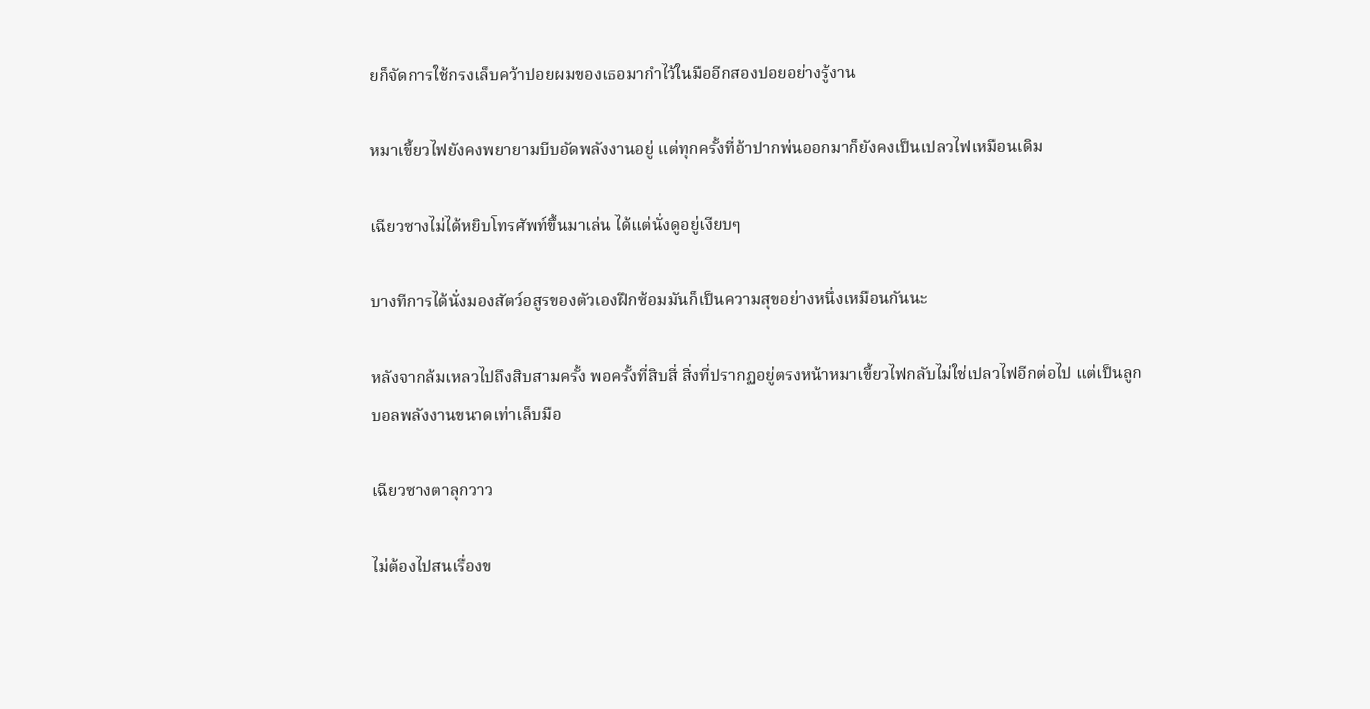ยก็จัดการใช้กรงเล็บคว้าปอยผมของเธอมากำไว้ในมืออีกสองปอยอย่างรู้งาน

หมาเขี้ยวไฟยังคงพยายามบีบอัดพลังงานอยู่ แต่ทุกครั้งที่อ้าปากพ่นออกมาก็ยังคงเป็นเปลวไฟเหมือนเดิม

เฉียวซางไม่ได้หยิบโทรศัพท์ขึ้นมาเล่น ได้แต่นั่งดูอยู่เงียบๆ

บางทีการได้นั่งมองสัตว์อสูรของตัวเองฝึกซ้อมมันก็เป็นความสุขอย่างหนึ่งเหมือนกันนะ

หลังจากล้มเหลวไปถึงสิบสามครั้ง พอครั้งที่สิบสี่ สิ่งที่ปรากฏอยู่ตรงหน้าหมาเขี้ยวไฟกลับไม่ใช่เปลวไฟอีกต่อไป แต่เป็นลูกบอลพลังงานขนาดเท่าเล็บมือ

เฉียวซางตาลุกวาว

ไม่ต้องไปสนเรื่องข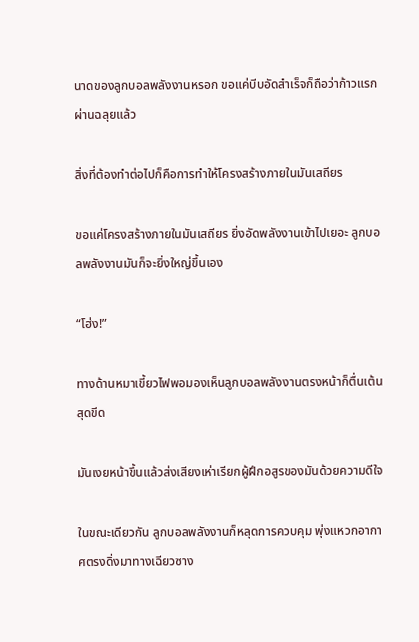นาดของลูกบอลพลังงานหรอก ขอแค่บีบอัดสำเร็จก็ถือว่าก้าวแรกผ่านฉลุยแล้ว

สิ่งที่ต้องทำต่อไปก็คือการทำให้โครงสร้างภายในมันเสถียร

ขอแค่โครงสร้างภายในมันเสถียร ยิ่งอัดพลังงานเข้าไปเยอะ ลูกบอลพลังงานมันก็จะยิ่งใหญ่ขึ้นเอง

“โฮ่ง!”

ทางด้านหมาเขี้ยวไฟพอมองเห็นลูกบอลพลังงานตรงหน้าก็ตื่นเต้นสุดขีด

มันเงยหน้าขึ้นแล้วส่งเสียงเห่าเรียกผู้ฝึกอสูรของมันด้วยความดีใจ

ในขณะเดียวกัน ลูกบอลพลังงานก็หลุดการควบคุม พุ่งแหวกอากาศตรงดิ่งมาทางเฉียวซาง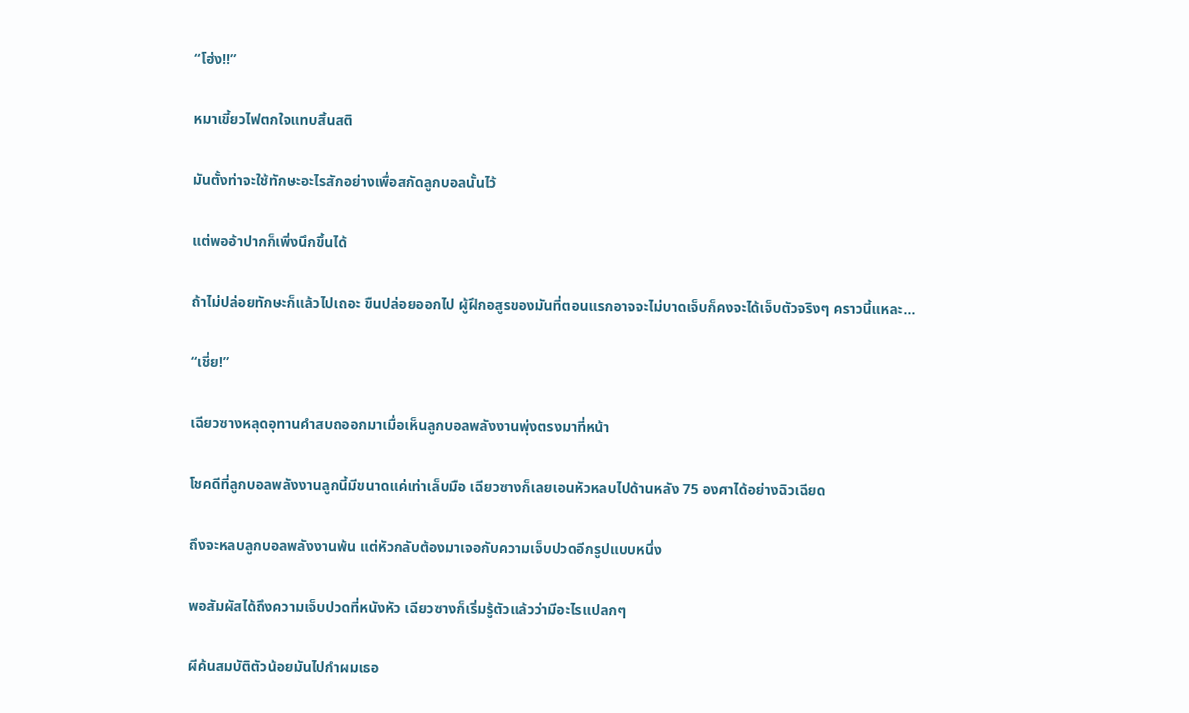“โฮ่ง!!”

หมาเขี้ยวไฟตกใจแทบสิ้นสติ

มันตั้งท่าจะใช้ทักษะอะไรสักอย่างเพื่อสกัดลูกบอลนั้นไว้

แต่พออ้าปากก็เพิ่งนึกขึ้นได้

ถ้าไม่ปล่อยทักษะก็แล้วไปเถอะ ขืนปล่อยออกไป ผู้ฝึกอสูรของมันที่ตอนแรกอาจจะไม่บาดเจ็บก็คงจะได้เจ็บตัวจริงๆ คราวนี้แหละ…

“เชี่ย!”

เฉียวซางหลุดอุทานคำสบถออกมาเมื่อเห็นลูกบอลพลังงานพุ่งตรงมาที่หน้า

โชคดีที่ลูกบอลพลังงานลูกนี้มีขนาดแค่เท่าเล็บมือ เฉียวซางก็เลยเอนหัวหลบไปด้านหลัง 75 องศาได้อย่างฉิวเฉียด

ถึงจะหลบลูกบอลพลังงานพ้น แต่หัวกลับต้องมาเจอกับความเจ็บปวดอีกรูปแบบหนึ่ง

พอสัมผัสได้ถึงความเจ็บปวดที่หนังหัว เฉียวซางก็เริ่มรู้ตัวแล้วว่ามีอะไรแปลกๆ

ผีค้นสมบัติตัวน้อยมันไปกำผมเธอ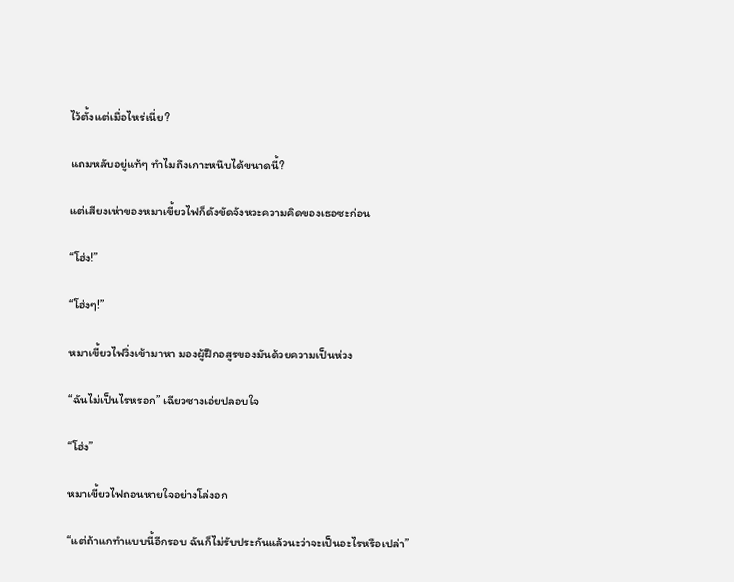ไว้ตั้งแต่เมื่อไหร่เนี่ย?

แถมหลับอยู่แท้ๆ ทำไมถึงเกาะหนึบได้ขนาดนี้?

แต่เสียงเห่าของหมาเขี้ยวไฟก็ดังขัดจังหวะความคิดของเธอซะก่อน

“โฮ่ง!”

“โฮ่งๆ!”

หมาเขี้ยวไฟวิ่งเข้ามาหา มองผู้ฝึกอสูรของมันด้วยความเป็นห่วง

“ฉันไม่เป็นไรหรอก” เฉียวซางเอ่ยปลอบใจ

“โฮ่ง”

หมาเขี้ยวไฟถอนหายใจอย่างโล่งอก

“แต่ถ้าแกทำแบบนี้อีกรอบ ฉันก็ไม่รับประกันแล้วนะว่าจะเป็นอะไรหรือเปล่า”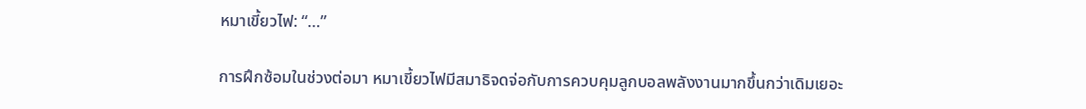หมาเขี้ยวไฟ: “…”

การฝึกซ้อมในช่วงต่อมา หมาเขี้ยวไฟมีสมาธิจดจ่อกับการควบคุมลูกบอลพลังงานมากขึ้นกว่าเดิมเยอะ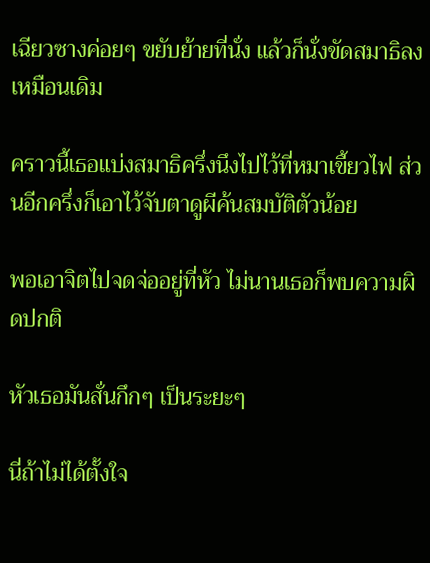เฉียวซางค่อยๆ ขยับย้ายที่นั่ง แล้วก็นั่งขัดสมาธิลงเหมือนเดิม

คราวนี้เธอแบ่งสมาธิครึ่งนึงไปไว้ที่หมาเขี้ยวไฟ ส่วนอีกครึ่งก็เอาไว้จับตาดูผีค้นสมบัติตัวน้อย

พอเอาจิตไปจดจ่ออยู่ที่หัว ไม่นานเธอก็พบความผิดปกติ

หัวเธอมันสั่นกึกๆ เป็นระยะๆ

นี่ถ้าไม่ได้ตั้งใจ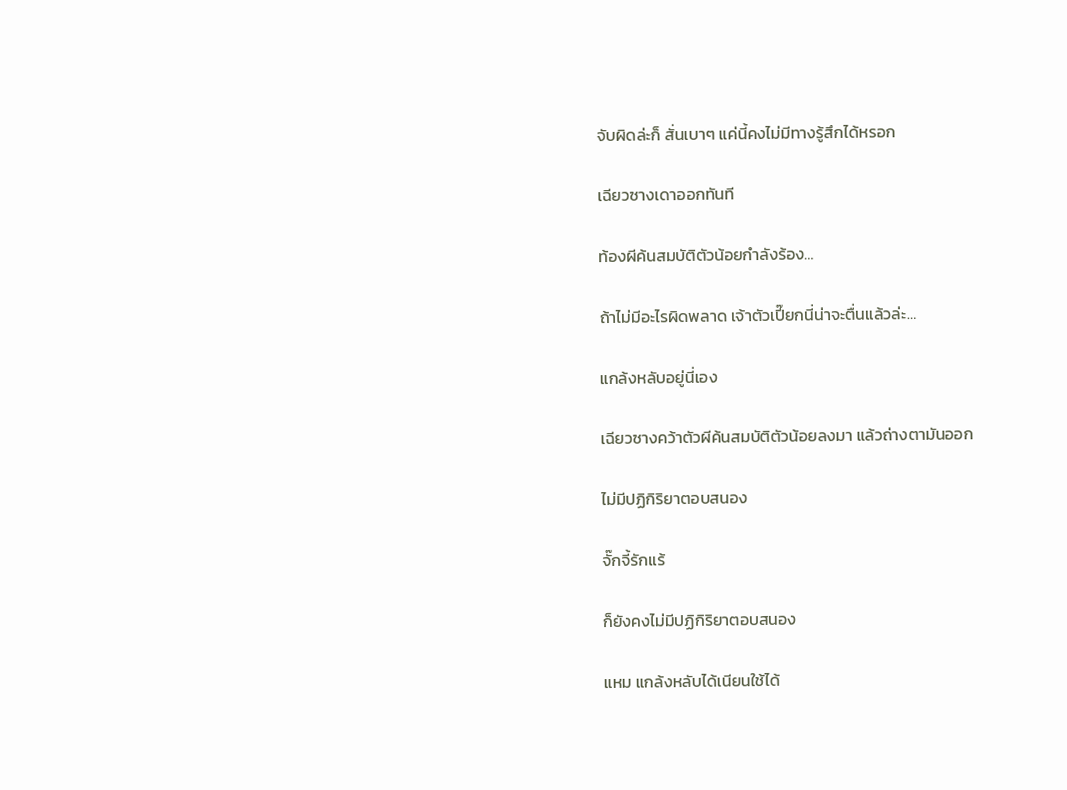จับผิดล่ะก็ สั่นเบาๆ แค่นี้คงไม่มีทางรู้สึกได้หรอก

เฉียวซางเดาออกทันที

ท้องผีค้นสมบัติตัวน้อยกำลังร้อง…

ถ้าไม่มีอะไรผิดพลาด เจ้าตัวเปี๊ยกนี่น่าจะตื่นแล้วล่ะ…

แกล้งหลับอยู่นี่เอง

เฉียวซางคว้าตัวผีค้นสมบัติตัวน้อยลงมา แล้วถ่างตามันออก

ไม่มีปฏิกิริยาตอบสนอง

จั๊กจี้รักแร้

ก็ยังคงไม่มีปฏิกิริยาตอบสนอง

แหม แกล้งหลับได้เนียนใช้ได้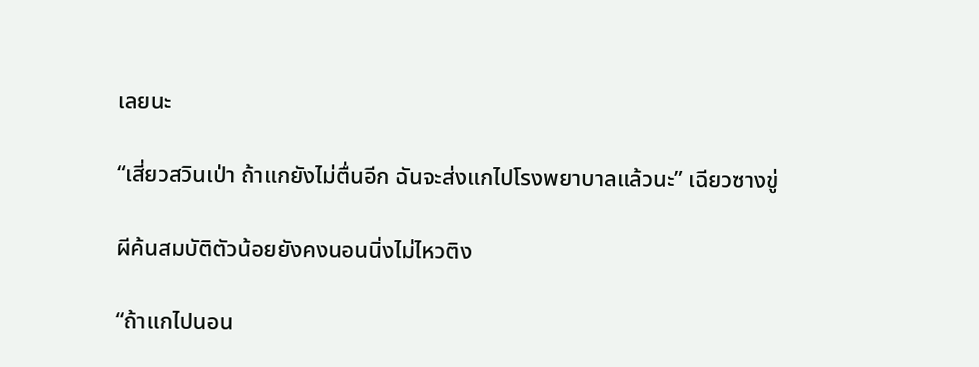เลยนะ

“เสี่ยวสวินเป่า ถ้าแกยังไม่ตื่นอีก ฉันจะส่งแกไปโรงพยาบาลแล้วนะ” เฉียวซางขู่

ผีค้นสมบัติตัวน้อยยังคงนอนนิ่งไม่ไหวติง

“ถ้าแกไปนอน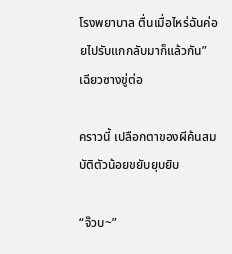โรงพยาบาล ตื่นเมื่อไหร่ฉันค่อยไปรับแกกลับมาก็แล้วกัน” เฉียวซางขู่ต่อ

คราวนี้ เปลือกตาของผีค้นสมบัติตัวน้อยขยับยุบยิบ

“จ๊วบ~”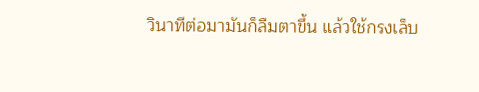วินาทีต่อมามันก็ลืมตาขึ้น แล้วใช้กรงเล็บ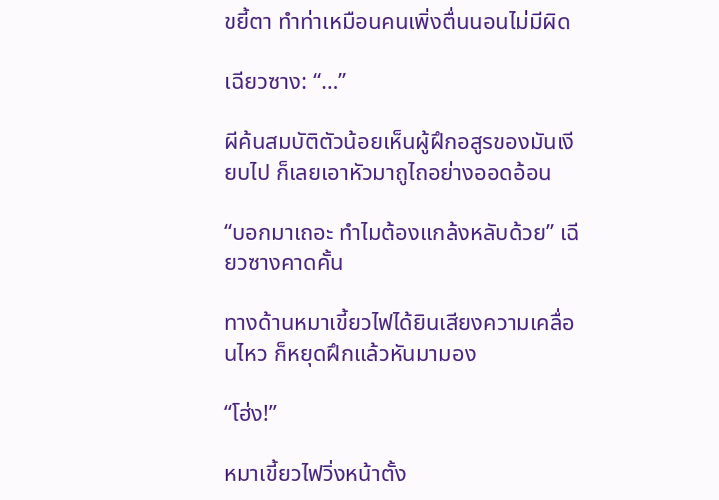ขยี้ตา ทำท่าเหมือนคนเพิ่งตื่นนอนไม่มีผิด

เฉียวซาง: “…”

ผีค้นสมบัติตัวน้อยเห็นผู้ฝึกอสูรของมันเงียบไป ก็เลยเอาหัวมาถูไถอย่างออดอ้อน

“บอกมาเถอะ ทำไมต้องแกล้งหลับด้วย” เฉียวซางคาดคั้น

ทางด้านหมาเขี้ยวไฟได้ยินเสียงความเคลื่อนไหว ก็หยุดฝึกแล้วหันมามอง

“โฮ่ง!”

หมาเขี้ยวไฟวิ่งหน้าตั้ง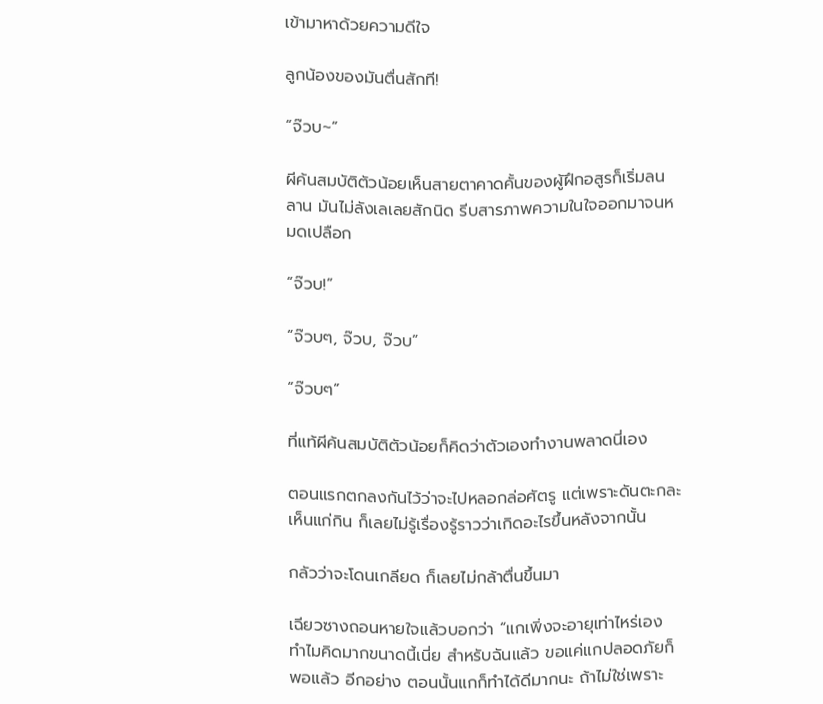เข้ามาหาด้วยความดีใจ

ลูกน้องของมันตื่นสักที!

“จ๊วบ~”

ผีค้นสมบัติตัวน้อยเห็นสายตาคาดคั้นของผู้ฝึกอสูรก็เริ่มลนลาน มันไม่ลังเลเลยสักนิด รีบสารภาพความในใจออกมาจนหมดเปลือก

“จ๊วบ!”

“จ๊วบๆ, จ๊วบ, จ๊วบ”

“จ๊วบๆ”

ที่แท้ผีค้นสมบัติตัวน้อยก็คิดว่าตัวเองทำงานพลาดนี่เอง

ตอนแรกตกลงกันไว้ว่าจะไปหลอกล่อศัตรู แต่เพราะดันตะกละเห็นแก่กิน ก็เลยไม่รู้เรื่องรู้ราวว่าเกิดอะไรขึ้นหลังจากนั้น

กลัวว่าจะโดนเกลียด ก็เลยไม่กล้าตื่นขึ้นมา

เฉียวซางถอนหายใจแล้วบอกว่า “แกเพิ่งจะอายุเท่าไหร่เอง ทำไมคิดมากขนาดนี้เนี่ย สำหรับฉันแล้ว ขอแค่แกปลอดภัยก็พอแล้ว อีกอย่าง ตอนนั้นแกก็ทำได้ดีมากนะ ถ้าไม่ใช่เพราะ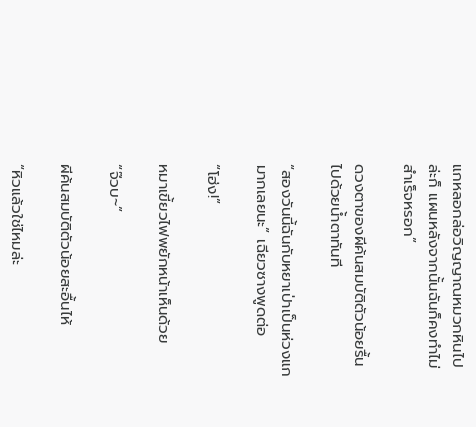แกหลอกล่อวิญญาณหมวกหินไปล่ะก็ แผนหลังจากนั้นฉันก็คงทำไม่สำเร็จหรอก”

ดวงตาของผีค้นสมบัติตัวน้อยรื้นไปด้วยน้ำตาทันที

“สองวันนี้ฉันกับหยาเป่าเป็นห่วงแกมากเลยนะ” เฉียวซางพูดต่อ

“โฮ่ง!”

หมาเขี้ยวไฟพยักหน้าเห็นด้วย

“จ๊วบ~”

ผีค้นสมบัติตัวน้อยสะอื้นไห้

“หิวแล้วใช่ไหมล่ะ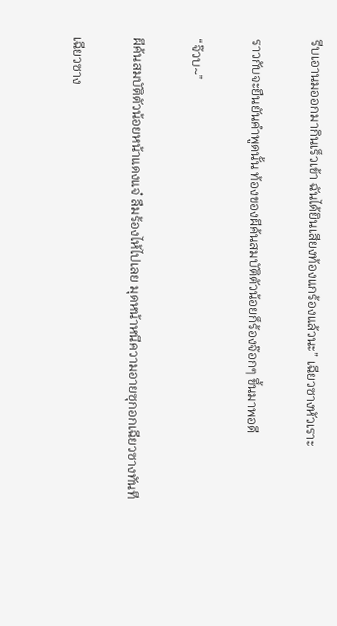รีบเอานมออกมากินเร็วเข้า ฉันได้ยินเสียงท้องแกร้องแล้วนะ” เฉียวซางหัวเราะ

ราวกับจะยืนยันคำพูดนั้น ท้องของผีค้นสมบัติตัวน้อยก็ร้องจ๊อกๆ ขึ้นมาพอดี

“จ๊วบ~”

ผีค้นสมบัติตัวน้อยหน้าแดงแจ๋ ลืมร้องไห้ไปเลย มุดหน้าหนีความอายซุกอกเฉียวซางทันที

เฉียวซาง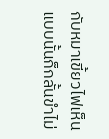กับหมาเขี้ยวไฟเห็นแบบนั้นก็กลั้นขำไม่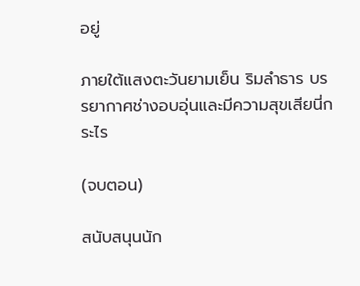อยู่

ภายใต้แสงตะวันยามเย็น ริมลำธาร บรรยากาศช่างอบอุ่นและมีความสุขเสียนี่กระไร

(จบตอน)

สนับสนุนนัก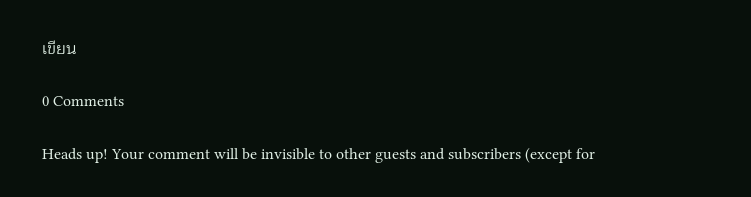เขียน

0 Comments

Heads up! Your comment will be invisible to other guests and subscribers (except for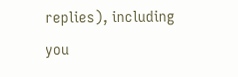replies), including you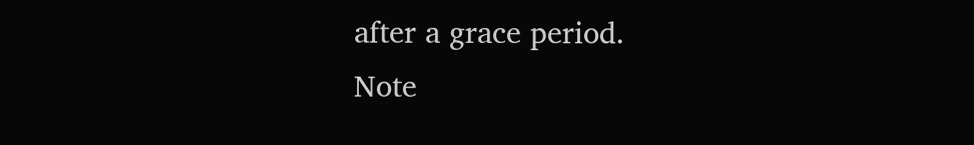after a grace period.
Note